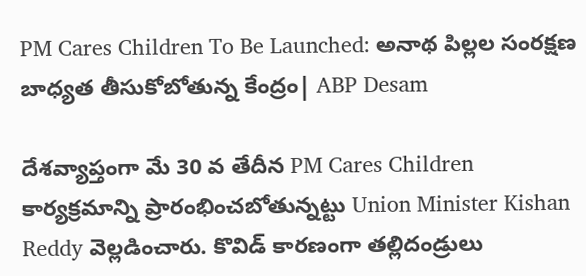PM Cares Children To Be Launched: అనాథ పిల్లల సంరక్షణ బాధ్యత తీసుకోబోతున్న కేంద్రం| ABP Desam

దేశవ్యాప్తంగా మే 30 వ తేదీన PM Cares Children కార్యక్రమాన్ని ప్రారంభించబోతున్నట్టు Union Minister Kishan Reddy వెల్లడించారు. కొవిడ్ కారణంగా తల్లిదండ్రులు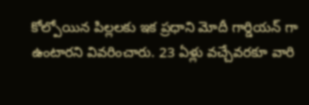కోల్పోయిన పిల్లలకు ఇక ప్రధాని మోదీ గార్డియన్ గా ఉంటారని వివరించారు. 23 ఏళ్లు వచ్చేవరకూ వారి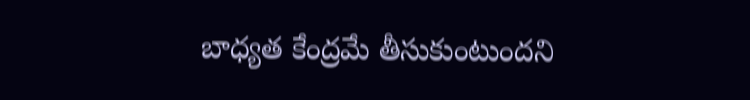బాధ్యత కేంద్రమే తీసుకుంటుందని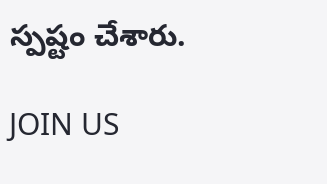స్పష్టం చేశారు.

JOIN US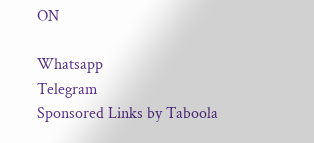ON

Whatsapp
Telegram
Sponsored Links by Taboola